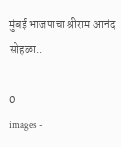मुंबई भाजपाचा श्रीराम आनंद सोहळा..

0
images -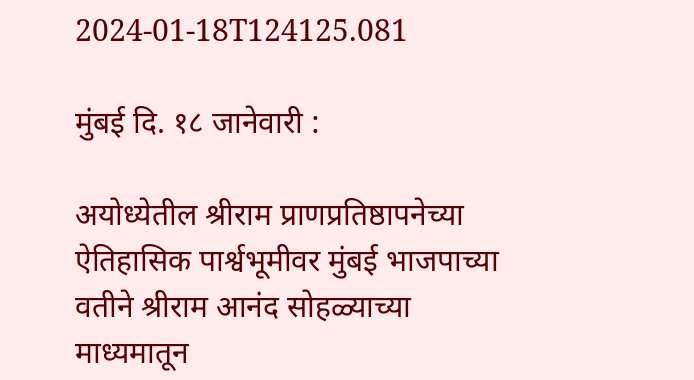2024-01-18T124125.081

मुंबई दि. १८ जानेवारी :

अयोध्येतील श्रीराम प्राणप्रतिष्ठापनेच्या ऐतिहासिक पार्श्वभूमीवर मुंबई भाजपाच्या वतीने श्रीराम आनंद सोहळ्याच्या माध्यमातून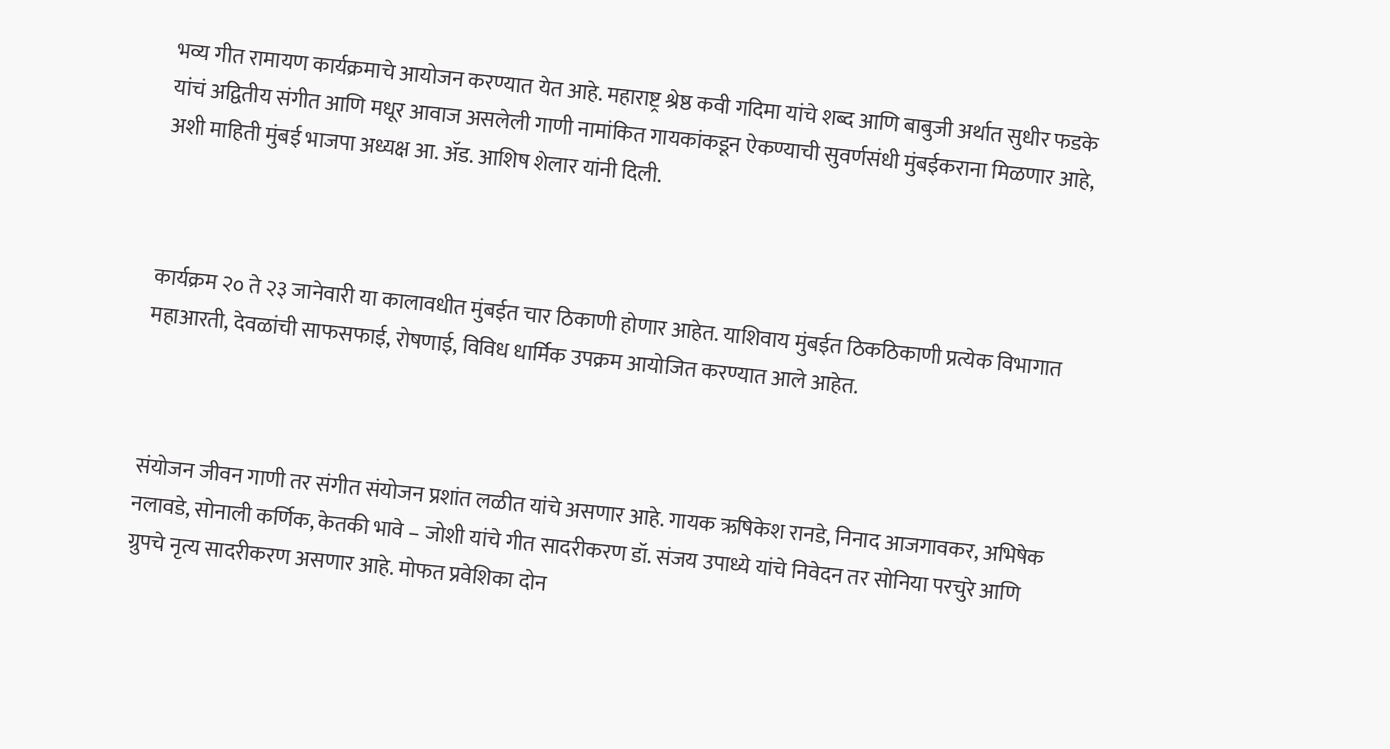भव्य गीत रामायण कार्यक्रमाचे आयोजन करण्यात येत आहे. महाराष्ट्र श्रेष्ठ कवी गदिमा यांचे शब्द आणि बाबुजी अर्थात सुधीर फडके यांचं अद्वितीय संगीत आणि मधूर आवाज असलेली गाणी नामांकित गायकांकडून ऐकण्याची सुवर्णसंधी मुंबईकराना मिळणार आहे, अशी माहिती मुंबई भाजपा अध्यक्ष आ. ॲड. आशिष शेलार यांनी दिली.



कार्यक्रम २० ते २३ जानेवारी या कालावधीत मुंबईत चार ठिकाणी होणार आहेत. याशिवाय मुंबईत ठिकठिकाणी प्रत्येक विभागात महाआरती, देवळांची साफसफाई, रोषणाई, विविध धार्मिक उपक्रम आयोजित करण्यात आले आहेत.



संयोजन जीवन गाणी तर संगीत संयोजन प्रशांत लळीत यांचे असणार आहे. गायक ऋषिकेश रानडे, निनाद आजगावकर, अभिषेक नलावडे, सोनाली कर्णिक, केतकी भावे – जोशी यांचे गीत सादरीकरण डॉ. संजय उपाध्ये यांचे निवेदन तर सोनिया परचुरे आणि ग्रुपचे नृत्य सादरीकरण असणार आहे. मोफत प्रवेशिका दोन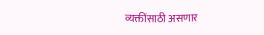व्यक्तींसाठी असणार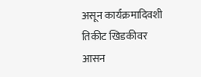असून कार्यक्रमादिवशी तिकीट खिडकीवर आसन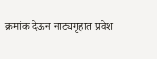क्रमांक देऊन नाट्यगृहात प्रवेश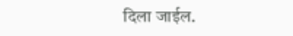दिला जाईल.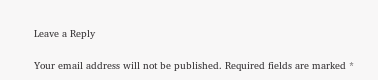Leave a Reply

Your email address will not be published. Required fields are marked *